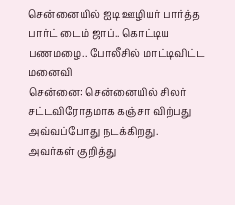சென்னையில் ஐடி ஊழியர் பார்த்த பார்ட் டைம் ஜாப்.. கொட்டிய பணமழை.. போலீசில் மாட்டிவிட்ட மனைவி
சென்னை: சென்னையில் சிலர் சட்டவிரோதமாக கஞ்சா விற்பது அவ்வப்போது நடக்கிறது. அவர்கள் குறித்து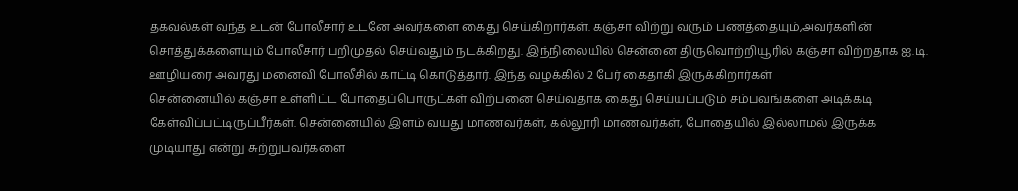தகவல்கள் வந்த உடன் போலீசார் உடனே அவர்களை கைது செய்கிறார்கள். கஞ்சா விற்று வரும் பணத்தையும்,அவர்களின் சொத்துக்களையும் போலீசார் பறிமுதல் செய்வதும் நடக்கிறது. இந்நிலையில் சென்னை திருவொற்றியூரில் கஞ்சா விற்றதாக ஐ.டி. ஊழியரை அவரது மனைவி போலீசில் காட்டி கொடுத்தார். இந்த வழக்கில் 2 பேர் கைதாகி இருக்கிறார்கள்
சென்னையில் கஞ்சா உள்ளிட்ட போதைப்பொருட்கள் விற்பனை செய்வதாக கைது செய்யப்படும் சம்பவங்களை அடிக்கடி கேள்விப்பட்டிருப்பீர்கள். சென்னையில் இளம் வயது மாணவர்கள், கல்லூரி மாணவர்கள், போதையில் இல்லாமல் இருக்க முடியாது என்று சுற்றுபவர்களை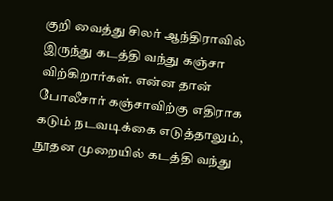குறி வைத்து சிலர் ஆந்திராவில் இருந்து கடத்தி வந்து கஞ்சா விற்கிறார்கள். என்ன தான் போலீசார் கஞ்சாவிற்கு எதிராக கடும் நடவடிக்கை எடுத்தாலும், நூதன முறையில் கடத்தி வந்து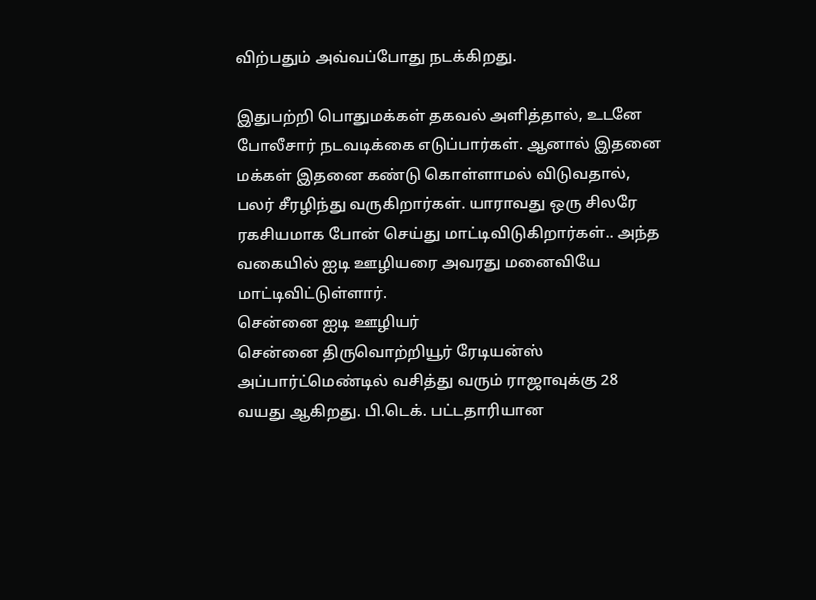விற்பதும் அவ்வப்போது நடக்கிறது.

இதுபற்றி பொதுமக்கள் தகவல் அளித்தால், உடனே போலீசார் நடவடிக்கை எடுப்பார்கள். ஆனால் இதனை மக்கள் இதனை கண்டு கொள்ளாமல் விடுவதால், பலர் சீரழிந்து வருகிறார்கள். யாராவது ஒரு சிலரே ரகசியமாக போன் செய்து மாட்டிவிடுகிறார்கள்.. அந்த வகையில் ஐடி ஊழியரை அவரது மனைவியே மாட்டிவிட்டுள்ளார்.
சென்னை ஐடி ஊழியர்
சென்னை திருவொற்றியூர் ரேடியன்ஸ் அப்பார்ட்மெண்டில் வசித்து வரும் ராஜாவுக்கு 28 வயது ஆகிறது. பி.டெக். பட்டதாரியான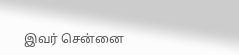இவர் சென்னை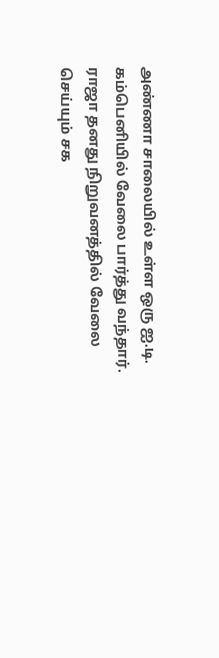அண்ணா சாலையில் உள்ள ஒரு ஐ.டி. கம்பெனியில் வேலை பார்த்து வந்தார். ராஜா தனது நிறுவனத்தில் வேலை செய்யும் சக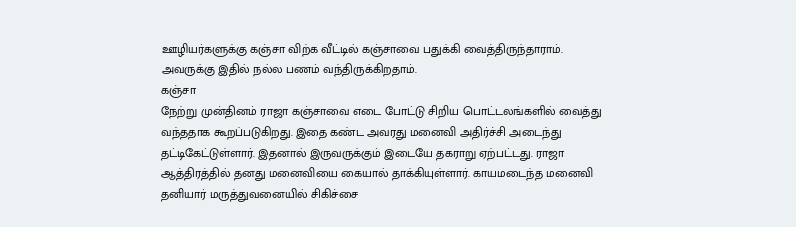ஊழியர்களுக்கு கஞ்சா விற்க வீட்டில் கஞ்சாவை பதுக்கி வைத்திருந்தாராம். அவருக்கு இதில் நல்ல பணம் வந்திருக்கிறதாம்.
கஞ்சா
நேற்று முன்தினம் ராஜா கஞ்சாவை எடை போட்டு சிறிய பொட்டலங்களில் வைத்து வந்ததாக கூறப்படுகிறது. இதை கண்ட அவரது மனைவி அதிர்ச்சி அடைந்து தட்டிகேட்டுள்ளார். இதனால் இருவருக்கும் இடையே தகராறு ஏற்பட்டது. ராஜா ஆத்திரத்தில் தனது மனைவியை கையால் தாக்கியுள்ளார். காயமடைந்த மனைவி தனியார் மருத்துவனையில் சிகிச்சை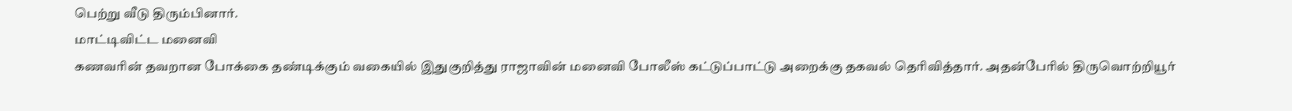பெற்று வீடு திரும்பினார்.
மாட்டிவிட்ட மனைவி
கணவரின் தவறான போக்கை தண்டிக்கும் வகையில் இதுகுறித்து ராஜாவின் மனைவி போலீஸ் கட்டுப்பாட்டு அறைக்கு தகவல் தெரிவித்தார். அதன்பேரில் திருவொற்றியூர்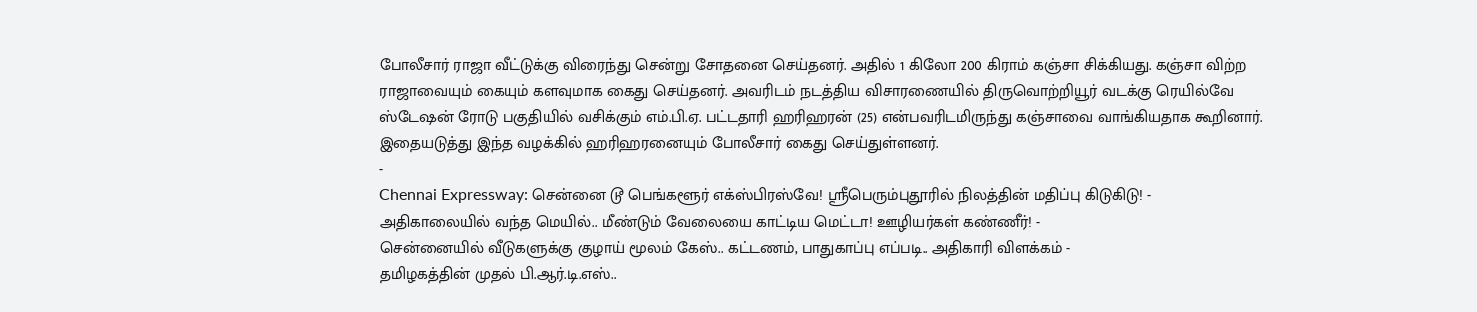போலீசார் ராஜா வீட்டுக்கு விரைந்து சென்று சோதனை செய்தனர். அதில் 1 கிலோ 200 கிராம் கஞ்சா சிக்கியது. கஞ்சா விற்ற ராஜாவையும் கையும் களவுமாக கைது செய்தனர். அவரிடம் நடத்திய விசாரணையில் திருவொற்றியூர் வடக்கு ரெயில்வே ஸ்டேஷன் ரோடு பகுதியில் வசிக்கும் எம்.பி.ஏ. பட்டதாரி ஹரிஹரன் (25) என்பவரிடமிருந்து கஞ்சாவை வாங்கியதாக கூறினார். இதையடுத்து இந்த வழக்கில் ஹரிஹரனையும் போலீசார் கைது செய்துள்ளனர்.
-
Chennai Expressway: சென்னை டூ பெங்களூர் எக்ஸ்பிரஸ்வே! ஸ்ரீபெரும்புதூரில் நிலத்தின் மதிப்பு கிடுகிடு! -
அதிகாலையில் வந்த மெயில்.. மீண்டும் வேலையை காட்டிய மெட்டா! ஊழியர்கள் கண்ணீர்! -
சென்னையில் வீடுகளுக்கு குழாய் மூலம் கேஸ்.. கட்டணம், பாதுகாப்பு எப்படி.. அதிகாரி விளக்கம் -
தமிழகத்தின் முதல் பி.ஆர்.டி.எஸ்..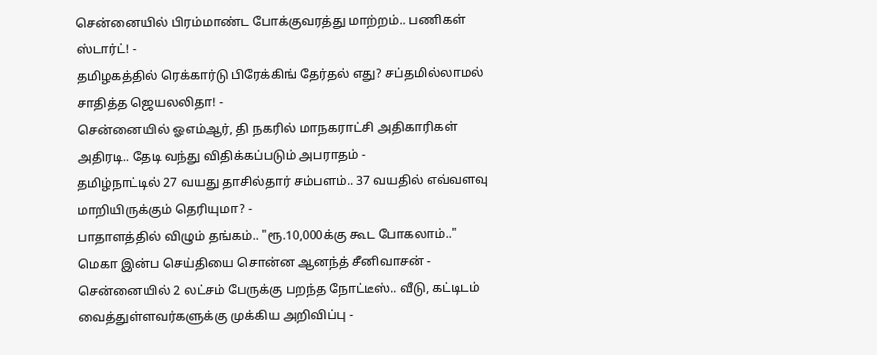சென்னையில் பிரம்மாண்ட போக்குவரத்து மாற்றம்.. பணிகள் ஸ்டார்ட்! -
தமிழகத்தில் ரெக்கார்டு பிரேக்கிங் தேர்தல் எது? சப்தமில்லாமல் சாதித்த ஜெயலலிதா! -
சென்னையில் ஓஎம்ஆர், தி நகரில் மாநகராட்சி அதிகாரிகள் அதிரடி.. தேடி வந்து விதிக்கப்படும் அபராதம் -
தமிழ்நாட்டில் 27 வயது தாசில்தார் சம்பளம்.. 37 வயதில் எவ்வளவு மாறியிருக்கும் தெரியுமா? -
பாதாளத்தில் விழும் தங்கம்.. "ரூ.10,000க்கு கூட போகலாம்.." மெகா இன்ப செய்தியை சொன்ன ஆனந்த் சீனிவாசன் -
சென்னையில் 2 லட்சம் பேருக்கு பறந்த நோட்டீஸ்.. வீடு, கட்டிடம் வைத்துள்ளவர்களுக்கு முக்கிய அறிவிப்பு -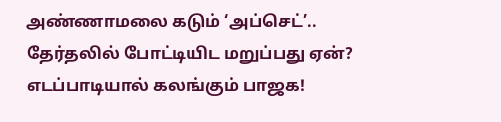அண்ணாமலை கடும் ‘அப்செட்’.. தேர்தலில் போட்டியிட மறுப்பது ஏன்? எடப்பாடியால் கலங்கும் பாஜக!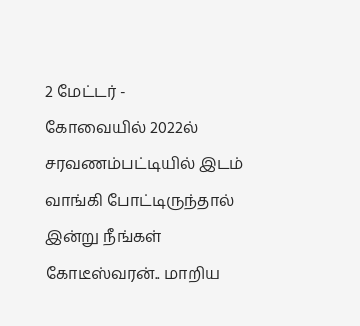2 மேட்டர் -
கோவையில் 2022ல் சரவணம்பட்டியில் இடம் வாங்கி போட்டிருந்தால் இன்று நீங்கள் கோடீஸ்வரன்.. மாறிய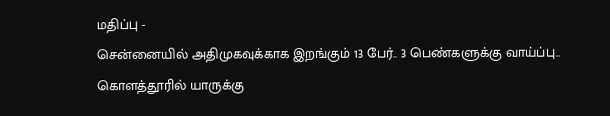மதிப்பு -
சென்னையில் அதிமுகவுக்காக இறங்கும் 13 பேர்.. 3 பெண்களுக்கு வாய்ப்பு.. கொளத்தூரில் யாருக்கு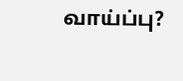வாய்ப்பு?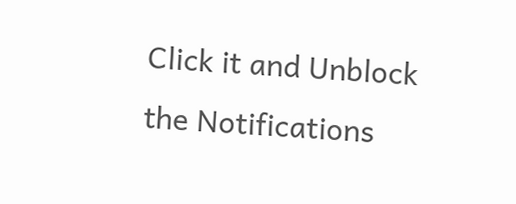Click it and Unblock the Notifications